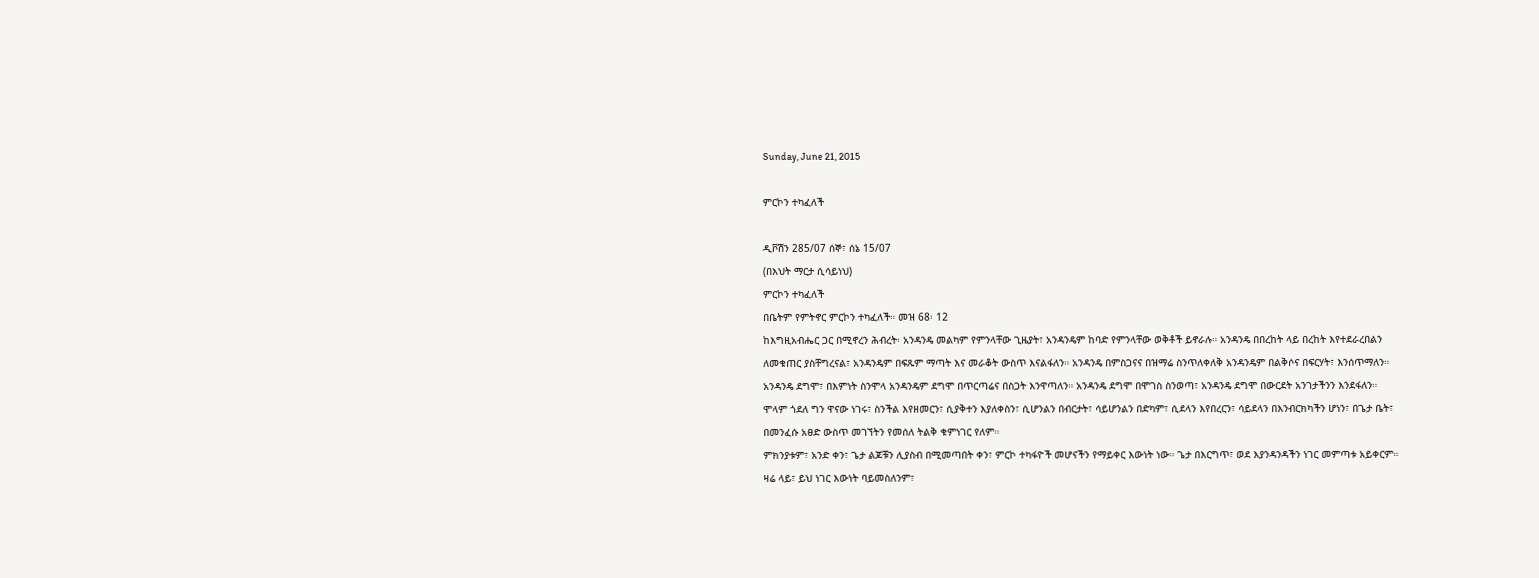Sunday, June 21, 2015

ምርኮን ተካፈለች

ዲቮሽን 285/07 ሰኞ፣ ሰኔ 15/07
(በእህት ማርታ ሲሳይነህ)
ምርኮን ተካፈለች
በቤትም የምትኖር ምርኮን ተካፈለች። መዝ 68፡ 12
ከእግዚአብሔር ጋር በሚኖረን ሕብረት፡ አንዳንዴ መልካም የምንላቸው ጊዜያት፣ አንዳንዴም ከባድ የምንላቸው ወቅቶች ይኖራሉ። አንዳንዴ በበረከት ላይ በረከት እየተደራረበልን ለመቁጠር ያስቸግረናል፣ አንዳንዴም በፍጹም ማጣት እና መራቆት ውስጥ እናልፋለን። አንዳንዴ በምስጋናና በዝማሬ ስንጥለቀለቅ አንዳንዴም በልቅሶና በፍርሃት፣ እንሰጥማለን።
አንዳንዴ ደግሞ፣ በእምነት ስንሞላ አንዳንዴም ደግሞ በጥርጣሬና በስጋት እንዋጣለን። አንዳንዴ ደግሞ በሞገስ ስንወጣ፣ አንዳንዴ ደግሞ በውርደት አንገታችንን እንደፋለን።
ሞላም ጎደለ ግን ዋናው ነገሩ፣ ስንችል እየዘመርን፣ ሲያቅተን እያለቀስን፣ ሲሆንልን በብርታት፣ ሳይሆንልን በድካም፣ ሲደላን እየበረርን፣ ሳይደላን በእንብርክካችን ሆነን፣ በጌታ ቤት፣ በመንፈሱ አፀድ ውስጥ መገኘትን የመሰለ ትልቅ ቁምነገር የለም።
ምክንያቱም፣ አንድ ቀን፣ ጌታ ልጆቹን ሊያስብ በሚመጣበት ቀን፣ ምርኮ ተካፋዮች መሆናችን የማይቀር እውነት ነው። ጌታ በእርግጥ፣ ወደ እያንዳንዳችን ነገር መምጣቱ አይቀርም። ዛሬ ላይ፣ ይህ ነገር እውነት ባይመስለንም፣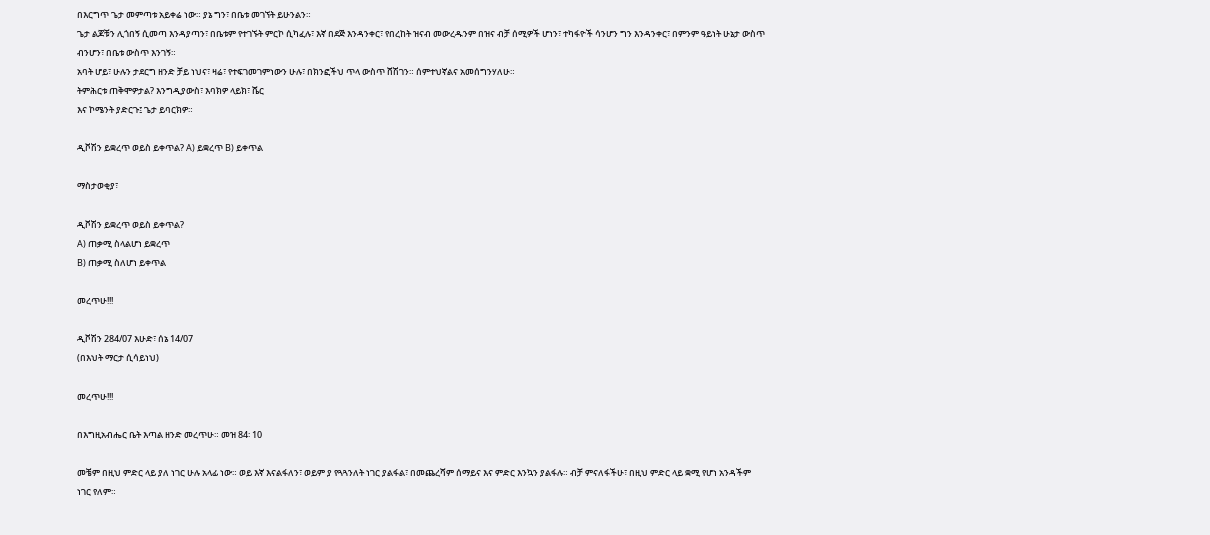በእርግጥ ጌታ መምጣቱ አይቀሬ ነው። ያኔ ግን፣ በቤቱ መገኘት ይሁንልን።
ጌታ ልጆቹን ሊጎበኝ ሲመጣ እንዳያጣን፣ በቤቱም የተገኙት ምርኮ ሲካፈሉ፣ እኛ በደጅ እንዳንቀር፣ የበረከት ዝናብ መውረዱንም በዝና ብቻ ሰሚዎች ሆነን፣ ተካፋዮች ሳንሆን ግን እንዳንቀር፣ በምንም ዓይነት ሁኔታ ውስጥ ብንሆን፣ በቤቱ ውስጥ እንገኝ።
አባት ሆይ፣ ሁሉን ታደርግ ዘንድ ቻይ ነህና፣ ዛሬ፣ የተፍገመገምነውን ሁሉ፣ በክንፎችህ ጥላ ውስጥ ሸሽገን። ሰምተህኛልና አመሰግንሃለሁ።
ትምሕርቱ ጠቅሞዎታል? እንግዲያውስ፣ እባክዎ ላይክ፣ ሼር
እና ኮሜንት ያድርጉ፤ ጌታ ይባርክዎ።

ዲቮሽን ይቋረጥ ወይስ ይቀጥል? A) ይቋረጥ B) ይቀጥል

ማስታወቂያ፣

ዲቮሽን ይቋረጥ ወይስ ይቀጥል?
A) ጠቃሚ ስላልሆነ ይቋረጥ
B) ጠቃሚ ስለሆነ ይቀጥል

መረጥሁ!!!

ዲቮሽን 284/07 እሁድ፣ ሰኔ 14/07
(በእህት ማርታ ሲሳይነህ)

መረጥሁ!!!

በእግዚአብሔር ቤት እጣል ዘንድ መረጥሁ። መዝ 84፡ 10

መቼም በዚህ ምድር ላይ ያለ ነገር ሁሉ አላፊ ነው። ወይ እኛ እናልፋለን፣ ወይም ያ የጓጓንለት ነገር ያልፋል፣ በመጨረሻም ሰማይና እና ምድር እንኳን ያልፋሉ። ብቻ ምናለፋችሁ፣ በዚህ ምድር ላይ ቋሚ የሆነ አንዳችም ነገር የለም።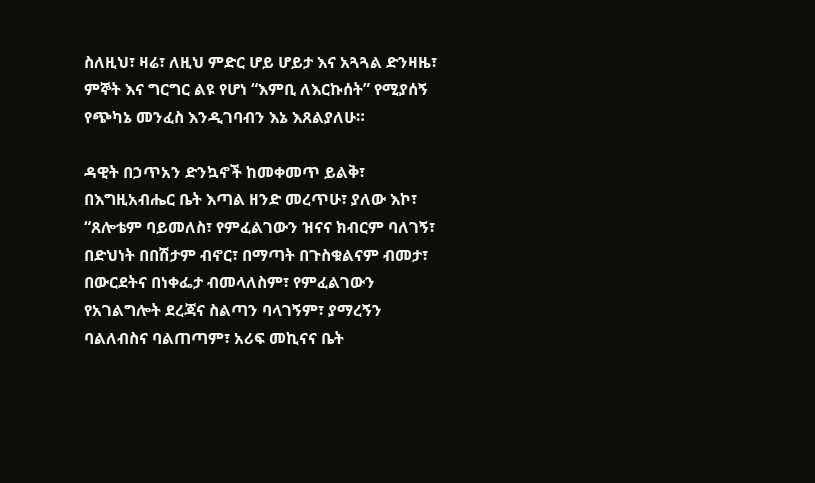ስለዚህ፣ ዛሬ፣ ለዚህ ምድር ሆይ ሆይታ እና አጓጓል ድንዛዜ፣ ምኞት እና ግርግር ልዩ የሆነ “እምቢ ለእርኩሰት” የሚያሰኝ የጭካኔ መንፈስ እንዲገባብን እኔ እጸልያለሁ።

ዳዊት በኃጥአን ድንኳኖች ከመቀመጥ ይልቅ፣ በእግዚአብሔር ቤት እጣል ዘንድ መረጥሁ፣ ያለው እኮ፣ “ጸሎቴም ባይመለስ፣ የምፈልገውን ዝናና ክብርም ባለገኝ፣ በድህነት በበሽታም ብኖር፣ በማጣት በጉስቁልናም ብመታ፣ በውርደትና በነቀፌታ ብመላለስም፣ የምፈልገውን የአገልግሎት ደረጃና ስልጣን ባላገኝም፣ ያማረኝን ባልለብስና ባልጠጣም፣ አሪፍ መኪናና ቤት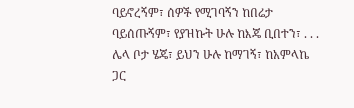ባይኖረኝም፣ ሰዎች የሚገባኝን ከበሬታ ባይሰጡኝም፣ የያዝኩት ሁሉ ከእጄ ቢበተን፣ . . . ሌላ ቦታ ሄጄ፣ ይህን ሁሉ ከማገኝ፣ ከአምላኬ ጋር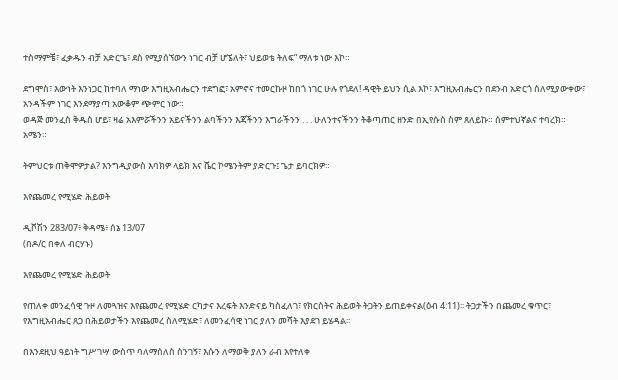ተስማምቼ፣ ፈቃዱን ብቻ አድርጌ፣ ደስ የሚያሰኘውን ነገር ብቻ ሆኜለት፣ ህይወቴ ትለፍ” ማለቱ ነው እኮ።

ደግሞስ፣ እውነት እንነጋር ከተባለ ማነው እግዚአብሔርን ተደግፎ፣ አምኖና ተመርኩዞ ከበጎ ነገር ሁሉ የጎደለ! ዳዊት ይህን ሲል እኮ፣ እግዚአብሔርን በደንብ አድርጎ ስለሚያውቀው፣ አንዳችም ነገር እንደማያጣ አውቆም ጭምር ነው።
ወዳጅ መንፈስ ቅዱስ ሆይ፣ ዛሬ አእምሯችንን አይናችንን ልባችንን እጃችንን እግራችንን . . . ሁለንተናችንን ትቆጣጠር ዘንድ በኢየሱስ ስም ጸለይኩ። ሰምተህኛልና ተባረክ። አሜን።

ትምህርቱ ጠቅሞዎታል? እንግዲያውስ እባክዎ ላይክ እና ሼር ኮሜንትም ያድርጉ፤ ጌታ ይባርክዎ።

እየጨመረ የሚሄድ ሕይወት

ዲቮሽን 283/07፥ ቅዳሜ፥ ሰኔ 13/07
(በዶ/ር በቀለ ብርሃኑ)

እየጨመረ የሚሄድ ሕይወት

የጠለቀ መንፈሳዊ ጉዞ ለመጓዝና እየጨመረ የሚሄድ ርካታና እረፍት እንድናይ ካስፈለገ፣ የክርስትና ሕይወት ትጋትን ይጠይቀናል(ዕብ 4:11)፡፡ ትጋታችን በጨመረ ቁጥር፣ የእግዚአብሔር ጸጋ በሕይወታችን እየጨመረ ስለሚሄድ፣ ለመንፈሳዊ ነገር ያለን መሻት እያደገ ይሄዳል፡፡

በእንደዚህ ዓይነት ግሥገሣ ውስጥ ባለማሰለስ ስንገኝ፣ እሱን ለማወቅ ያለን ራብ እየተለቀ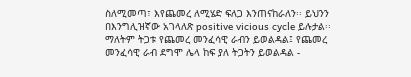ስለሚመጣ፣ እየጨመረ ለሚሄድ ፍለጋ እንጠናከራለን፡፡ ይህንን በእንግሊዝኛው አገላለጽ positive vicious cycle ይሉታል፡፡ ማለትም ትጋቱ የጨመረ መንፈሳዊ ራብን ይወልዳል፤ የጨመረ መንፈሳዊ ራብ ደግሞ ሌላ ከፍ ያለ ትጋትን ይወልዳል -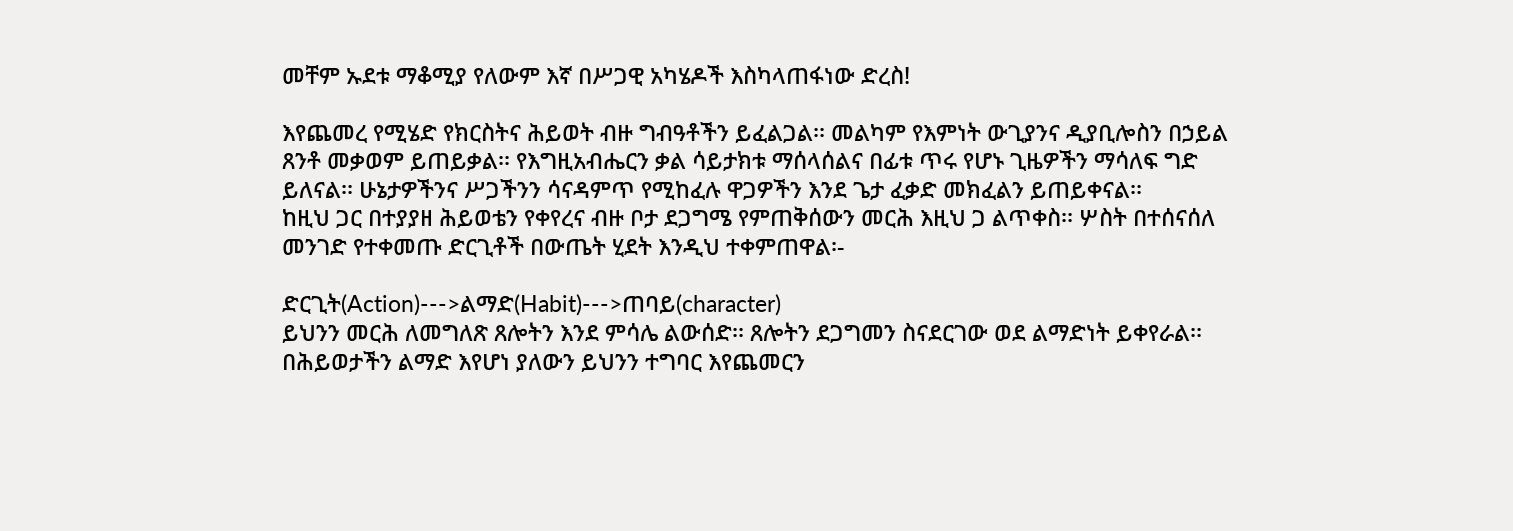መቸም ኡደቱ ማቆሚያ የለውም እኛ በሥጋዊ አካሄዶች እስካላጠፋነው ድረስ!

እየጨመረ የሚሄድ የክርስትና ሕይወት ብዙ ግብዓቶችን ይፈልጋል፡፡ መልካም የእምነት ውጊያንና ዲያቢሎስን በኃይል ጸንቶ መቃወም ይጠይቃል፡፡ የእግዚአብሔርን ቃል ሳይታክቱ ማሰላሰልና በፊቱ ጥሩ የሆኑ ጊዜዎችን ማሳለፍ ግድ ይለናል፡፡ ሁኔታዎችንና ሥጋችንን ሳናዳምጥ የሚከፈሉ ዋጋዎችን እንደ ጌታ ፈቃድ መክፈልን ይጠይቀናል፡፡
ከዚህ ጋር በተያያዘ ሕይወቴን የቀየረና ብዙ ቦታ ደጋግሜ የምጠቅሰውን መርሕ እዚህ ጋ ልጥቀስ፡፡ ሦስት በተሰናሰለ መንገድ የተቀመጡ ድርጊቶች በውጤት ሂደት እንዲህ ተቀምጠዋል፡-

ድርጊት(Action)--->ልማድ(Habit)--->ጠባይ(character)
ይህንን መርሕ ለመግለጽ ጸሎትን እንደ ምሳሌ ልውሰድ፡፡ ጸሎትን ደጋግመን ስናደርገው ወደ ልማድነት ይቀየራል፡፡ በሕይወታችን ልማድ እየሆነ ያለውን ይህንን ተግባር እየጨመርን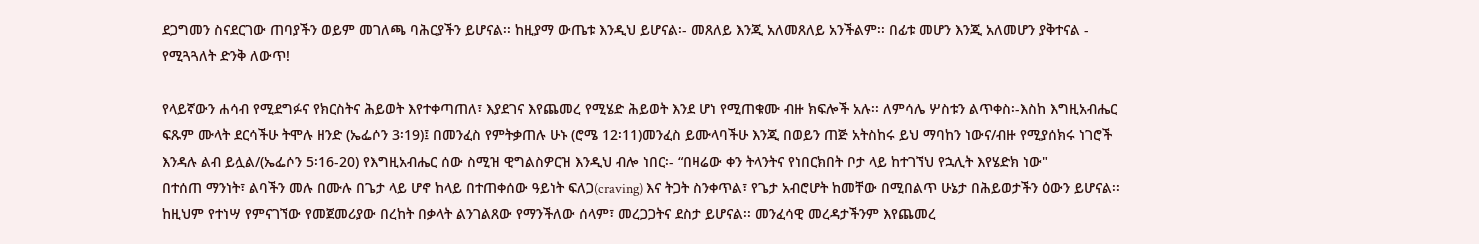ደጋግመን ስናደርገው ጠባያችን ወይም መገለጫ ባሕርያችን ይሆናል፡፡ ከዚያማ ውጤቱ እንዲህ ይሆናል፡- መጸለይ እንጂ አለመጸለይ አንችልም፡፡ በፊቱ መሆን እንጂ አለመሆን ያቅተናል - የሚጓጓለት ድንቅ ለውጥ!

የላይኛውን ሐሳብ የሚደግፉና የክርስትና ሕይወት እየተቀጣጠለ፣ እያደገና እየጨመረ የሚሄድ ሕይወት እንደ ሆነ የሚጠቁሙ ብዙ ክፍሎች አሉ፡፡ ለምሳሌ ሦስቱን ልጥቀስ፡-እስከ እግዚአብሔር ፍጹም ሙላት ደርሳችሁ ትሞሉ ዘንድ (ኤፌሶን 3፡19)፤ በመንፈስ የምትቃጠሉ ሁኑ (ሮሜ 12፡11)መንፈስ ይሙላባችሁ እንጂ በወይን ጠጅ አትስከሩ ይህ ማባከን ነውና/ብዙ የሚያሰክሩ ነገሮች እንዳሉ ልብ ይሏል/(ኤፌሶን 5፡16-20) የእግዚአብሔር ሰው ስሚዝ ዊግልስዎርዝ እንዲህ ብሎ ነበር፡- “በዛሬው ቀን ትላንትና የነበርክበት ቦታ ላይ ከተገኘህ የኋሊት እየሄድክ ነው"
በተሰጠ ማንነት፣ ልባችን መሉ በሙሉ በጌታ ላይ ሆኖ ከላይ በተጠቀሰው ዓይነት ፍለጋ(craving) እና ትጋት ስንቀጥል፣ የጌታ አብሮሆት ከመቸው በሚበልጥ ሁኔታ በሕይወታችን ዕውን ይሆናል፡፡ ከዚህም የተነሣ የምናገኘው የመጀመሪያው በረከት በቃላት ልንገልጸው የማንችለው ሰላም፣ መረጋጋትና ደስታ ይሆናል፡፡ መንፈሳዊ መረዳታችንም እየጨመረ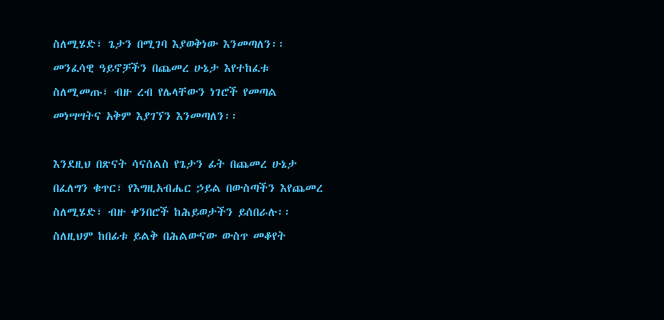ስለሚሄድ፣ ጌታን በሚገባ እያወቅነው እንመጣለን፡፡ መንፈሳዊ ዓይኖቻችን በጨመረ ሁኔታ እየተከፈቱ ስለሚመጡ፣ ብዙ ረብ የሌላቸውን ነገሮች የመጣል መነሣሣትና አቅም እያገኘን እንመጣለን፡፡

እንደዚህ በጽናት ሳናሰልስ የጌታን ፊት በጨመረ ሁኔታ በፈለግን ቁጥር፣ የእግዚአብሔር ኃይል በውስጣችን እየጨመረ ስለሚሄድ፣ ብዙ ቀንበሮች ከሕይወታችን ይሰበራሉ፡፡ ስለዚህም ከበፊቱ ይልቅ በሕልውናው ውስጥ መቆየት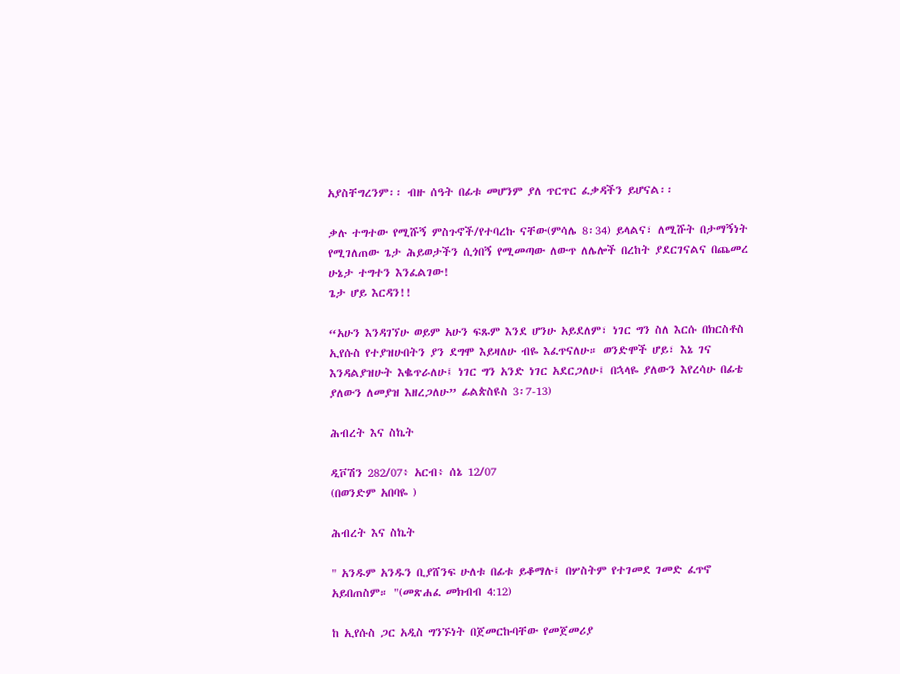አያስቸግረንም፡፡ ብዙ ሰዓት በፊቱ መሆንም ያለ ጥርጥር ፈቃዳችን ይሆናል፡፡

ቃሉ ተግተው የሚሹኝ ምስጉኖች/የተባረኩ ናቸው(ምሳሌ 8፡34) ይላልና፣ ለሚሹት በታማኝነት የሚገለጠው ጌታ ሕይወታችን ሲጎበኝ የሚመጣው ለውጥ ለሌሎች በረከት ያደርገናልና በጨመረ ሁኔታ ተግተን እንፈልገው!
ጌታ ሆይ እርዳን!!

“አሁን እንዳገኘሁ ወይም አሁን ፍጹም እንደ ሆንሁ አይደለም፣ ነገር ግን ስለ እርሱ በክርስቶስ ኢየሱስ የተያዝሁበትን ያን ደግሞ እይዛለሁ ብዬ እፈጥናለሁ። ወንድሞች ሆይ፣ እኔ ገና እንዳልያዝሁት እቈጥራለሁ፤ ነገር ግን አንድ ነገር አደርጋለሁ፤ በኋላዬ ያለውን እየረሳሁ በፊቴ ያለውን ለመያዝ እዘረጋለሁ” ፊልጵስዩስ 3፡7-13)

ሕብረት እና ስኬት

ዲቮሽን 282/07፥ አርብ፥ ሰኔ 12/07
(በወንድም አበባዬ )

ሕብረት እና ስኬት

" አንዱም አንዱን ቢያሸንፍ ሁለቱ በፊቱ ይቆማሉ፤ በሦስትም የተገመደ ገመድ ፈጥኖ አይበጠስም። "(መጽሐፈ መክብብ 4:12)

ከ ኢየሱስ ጋር አዲስ ግንኙነት በጀመርኩባቸው የመጀመሪያ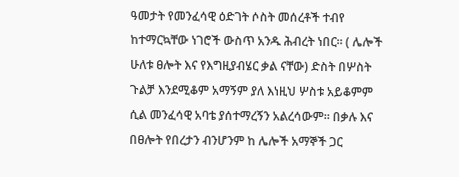ዓመታት የመንፈሳዊ ዕድገት ሶስት መሰረቶች ተብየ
ከተማርኳቸው ነገሮች ውስጥ አንዱ ሕብረት ነበር። ( ሌሎች
ሁለቱ ፀሎት እና የእግዚያብሄር ቃል ናቸው) ድስት በሦስት
ጉልቻ እንደሚቆም አማኝም ያለ እነዚህ ሦስቱ አይቆምም
ሲል መንፈሳዊ አባቴ ያሰተማረኝን አልረሳውም። በቃሉ እና
በፀሎት የበረታን ብንሆንም ከ ሌሎች አማኞች ጋር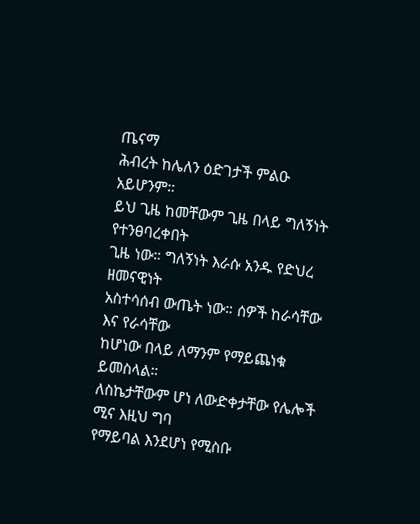ጤናማ
ሕብረት ከሌለን ዕድገታች ምልዑ አይሆንም።
ይህ ጊዜ ከመቸውም ጊዜ በላይ ግለኝነት የተንፀባረቀበት
ጊዜ ነው። ግለኝነት እራሱ አንዱ የድህረ ዘመናዊነት
አስተሳሰብ ውጤት ነው። ሰዎች ከራሳቸው እና የራሳቸው
ከሆነው በላይ ለማንም የማይጨነቁ ይመስላል።
ለስኬታቸውም ሆነ ለውድቀታቸው የሌሎች ሚና እዚህ ግባ
የማይባል እንደሆነ የሚስቡ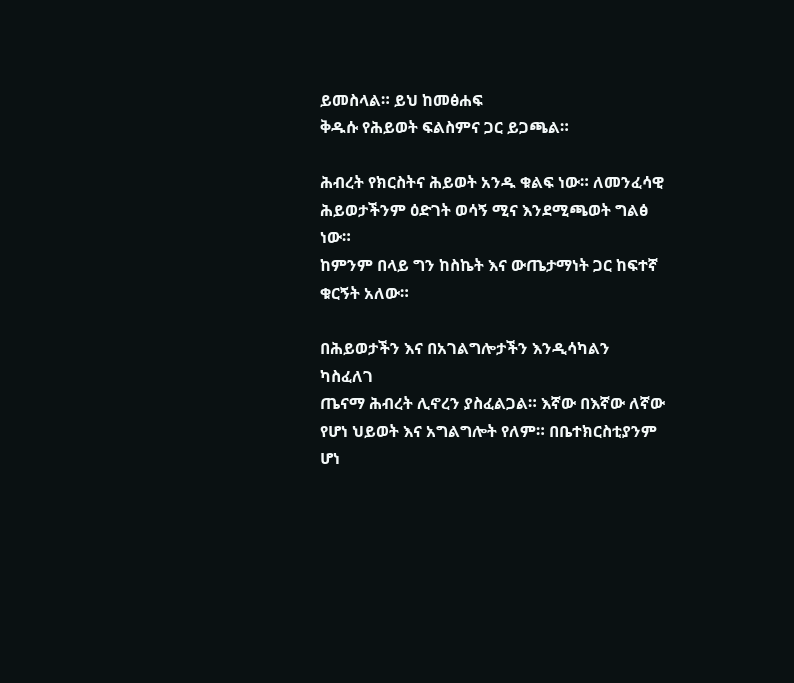ይመስላል። ይህ ከመፅሐፍ
ቅዱሱ የሕይወት ፍልስምና ጋር ይጋጫል።

ሕብረት የክርስትና ሕይወት አንዱ ቁልፍ ነው። ለመንፈሳዊ
ሕይወታችንም ዕድገት ወሳኝ ሚና እንደሚጫወት ግልፅ ነው።
ከምንም በላይ ግን ከስኬት እና ውጤታማነት ጋር ከፍተኛ
ቁርኝት አለው።

በሕይወታችን እና በአገልግሎታችን እንዲሳካልን ካስፈለገ
ጤናማ ሕብረት ሊኖረን ያስፈልጋል። እኛው በእኛው ለኛው
የሆነ ህይወት እና አግልግሎት የለም። በቤተክርስቲያንም
ሆነ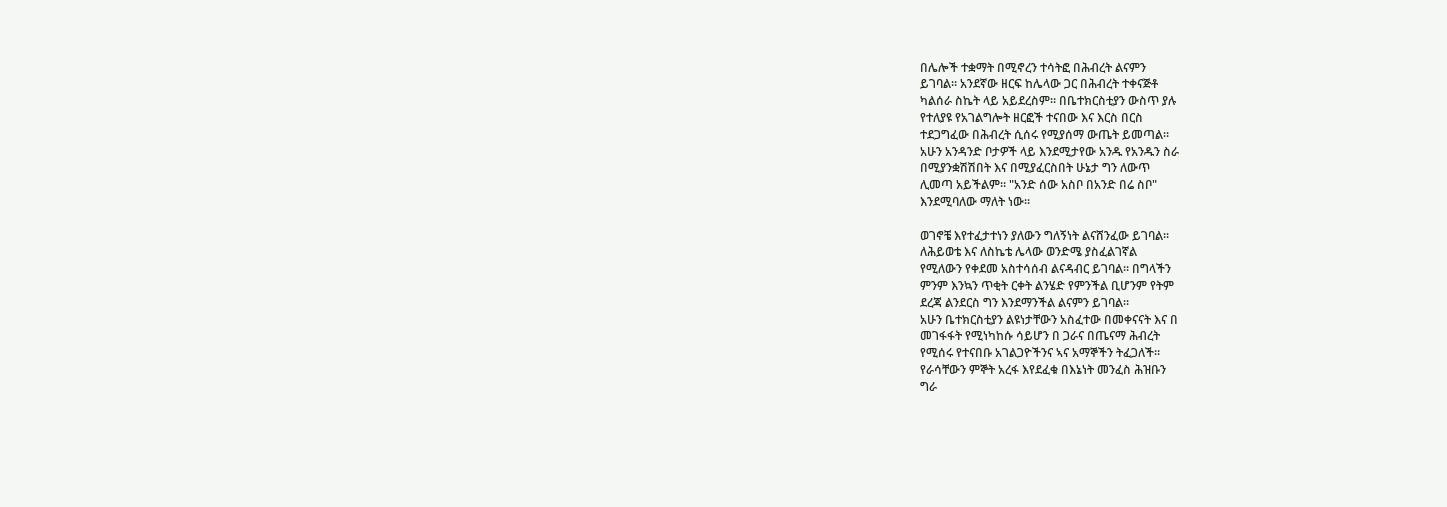በሌሎች ተቋማት በሚኖረን ተሳትፎ በሕብረት ልናምን
ይገባል። አንደኛው ዘርፍ ከሌላው ጋር በሕብረት ተቀናጅቶ
ካልሰራ ስኬት ላይ አይደረስም። በቤተክርስቲያን ውስጥ ያሉ
የተለያዩ የአገልግሎት ዘርፎች ተናበው እና እርስ በርስ
ተደጋግፈው በሕብረት ሲሰሩ የሚያሰማ ውጤት ይመጣል።
አሁን አንዳንድ ቦታዎች ላይ እንደሚታየው አንዱ የአንዱን ስራ
በሚያንቋሽሽበት እና በሚያፈርስበት ሁኔታ ግን ለውጥ
ሊመጣ አይችልም። "አንድ ሰው አስቦ በአንድ በሬ ስቦ"
እንደሚባለው ማለት ነው።

ወገኖቼ እየተፈታተነን ያለውን ግለኝነት ልናሸንፈው ይገባል።
ለሕይወቴ እና ለስኬቴ ሌላው ወንድሜ ያስፈልገኛል
የሚለውን የቀደመ አስተሳሰብ ልናዳብር ይገባል። በግላችን
ምንም እንኳን ጥቂት ርቀት ልንሄድ የምንችል ቢሆንም የትም
ደረጃ ልንደርስ ግን እንደማንችል ልናምን ይገባል።
አሁን ቤተክርስቲያን ልዩነታቸውን አስፈተው በመቀናናት እና በ
መገፋፋት የሚነካከሱ ሳይሆን በ ጋራና በጤናማ ሕብረት
የሚሰሩ የተናበቡ አገልጋዮችንና ኣና አማኞችን ትፈጋለች።
የራሳቸውን ምኞት አረፋ እየደፈቁ በእኔነት መንፈስ ሕዝቡን
ግራ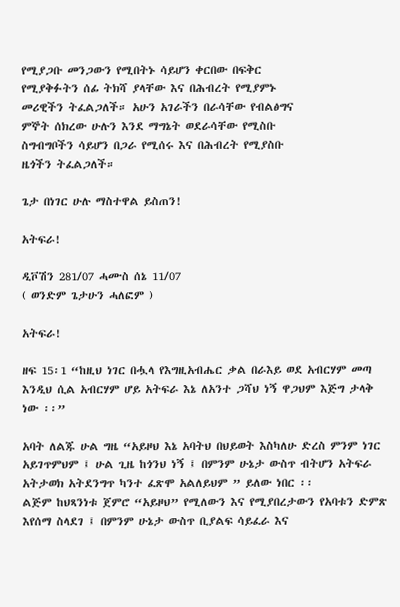የሚያጋቡ መንጋውን የሚበትኑ ሳይሆን ቀርበው በፍቅር
የሚያቅፉትን ሰፊ ትክሻ ያላቸው እና በሕብረት የሚያምኑ
መሪዊችን ትፈልጋለች። አሁን አገራችን በራሳቸው የብልፅግና
ምኞት ሰክረው ሁሉን እንደ ማግኔት ወደራሳቸው የሚስቡ
ስግብግቦችን ሳይሆን በጋራ የሚሰሩ እና በሕብረት የሚያስቡ
ዜጎችን ትፈልጋለች።

ጌታ በነገር ሁሉ ማስተዋል ይስጠን!

አትፍራ!

ዲቮሽን 281/07 ሓሙስ ሰኔ 11/07
( ወንድም ጌታሁን ሓለፎም )

አትፍራ!

ዘፍ 15፡1 “ከዚህ ነገር በሗላ የእግዚአብሔር ቃል በራእይ ወደ አብርሃም መጣ እንዲህ ሲል አብርሃም ሆይ አትፍራ እኔ ለአንተ ጋሻህ ነኝ ዋጋህም እጅግ ታላቅ ነው ፡፡”

አባት ለልጁ ሁል ግዜ “አይዞህ እኔ አባትህ በህይወት እስካለሁ ድረስ ምንም ነገር አይገጥምህም ፤ ሁል ጊዜ ከጎንህ ነኝ ፤ በምንም ሁኔታ ውስጥ ብትሆን አትፍራ አትታወክ አትደንግጥ ካንተ ፈጽሞ አልለይህም ” ይለው ነበር ፡፡
ልጅም ከህጻንነቱ ጀምሮ “አይዞህ” የሚለውን እና የሚያበረታውን የአባቱን ድምጽ እየሰማ ስላደገ ፤ በምንም ሁኔታ ውስጥ ቢያልፍ ሳይፈራ እና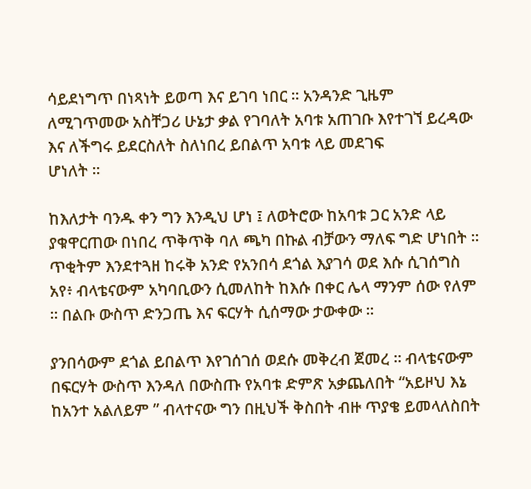ሳይደነግጥ በነጻነት ይወጣ እና ይገባ ነበር ፡፡ አንዳንድ ጊዜም ለሚገጥመው አስቸጋሪ ሁኔታ ቃል የገባለት አባቱ አጠገቡ እየተገኘ ይረዳው እና ለችግሩ ይደርስለት ስለነበረ ይበልጥ አባቱ ላይ መደገፍ
ሆነለት ፡፡

ከእለታት ባንዱ ቀን ግን እንዲህ ሆነ ፤ ለወትሮው ከአባቱ ጋር አንድ ላይ ያቁዋርጠው በነበረ ጥቅጥቅ ባለ ጫካ በኩል ብቻውን ማለፍ ግድ ሆነበት ፡፡ ጥቂትም እንደተጓዘ ከሩቅ አንድ የአንበሳ ደጎል እያገሳ ወደ እሱ ሲገሰግስ አየ፥ ብላቴናውም አካባቢውን ሲመለከት ከእሱ በቀር ሌላ ማንም ሰው የለም ፡፡ በልቡ ውስጥ ድንጋጤ እና ፍርሃት ሲሰማው ታውቀው ፡፡

ያንበሳውም ደጎል ይበልጥ እየገሰገሰ ወደሱ መቅረብ ጀመረ ፡፡ ብላቴናውም በፍርሃት ውስጥ እንዳለ በውስጡ የአባቱ ድምጽ አቃጨለበት “አይዞህ እኔ ከአንተ አልለይም ” ብላተናው ግን በዚህች ቅስበት ብዙ ጥያቄ ይመላለስበት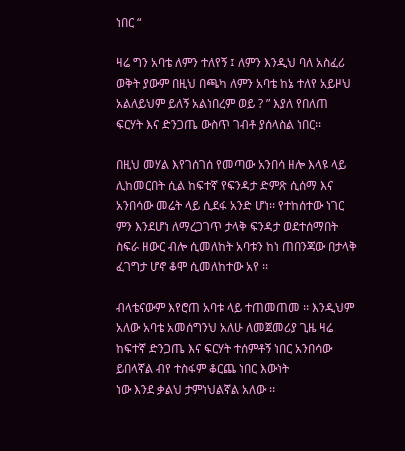ነበር “

ዛሬ ግን አባቴ ለምን ተለየኝ ፤ ለምን እንዲህ ባለ አስፈሪ ወቅት ያውም በዚህ በጫካ ለምን አባቴ ከኔ ተለየ አይዞህ አልለይህም ይለኝ አልነበረም ወይ ? ” እያለ የበለጠ ፍርሃት እና ድንጋጤ ውስጥ ገብቶ ያሰላስል ነበር፡፡

በዚህ መሃል እየገሰገሰ የመጣው አንበሳ ዘሎ እላዩ ላይ ሊከመርበት ሲል ከፍተኛ የፍንዳታ ድምጽ ሲሰማ እና አንበሳው መሬት ላይ ሲደፋ አንድ ሆነ፡፡ የተከሰተው ነገር ምን እንደሆነ ለማረጋገጥ ታላቅ ፍንዳታ ወደተሰማበት ስፍራ ዘውር ብሎ ሲመለከት አባቱን ከነ ጠበንጃው በታላቅ ፈገግታ ሆኖ ቆሞ ሲመለከተው አየ ፡፡

ብላቴናውም እየሮጠ አባቱ ላይ ተጠመጠመ ፡፡ እንዲህም አለው አባቴ አመሰግንህ አለሁ ለመጀመሪያ ጊዜ ዛሬ ከፍተኛ ድንጋጤ እና ፍርሃት ተሰምቶኝ ነበር አንበሳው ይበላኛል ብየ ተስፋም ቆርጨ ነበር እውነት
ነው እንደ ቃልህ ታምነህልኛል አለው ፡፡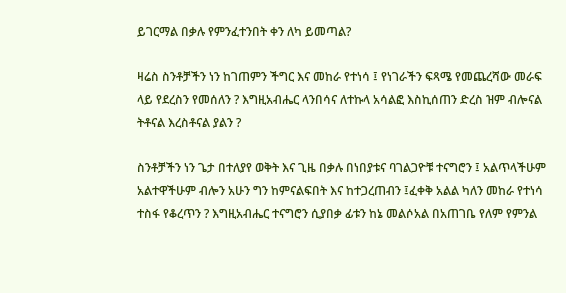ይገርማል በቃሉ የምንፈተንበት ቀን ለካ ይመጣል?

ዛሬስ ስንቶቻችን ነን ከገጠምን ችግር እና መከራ የተነሳ ፤ የነገራችን ፍጻሜ የመጨረሻው መራፍ ላይ የደረስን የመሰለን ? እግዚአብሔር ላንበሳና ለተኩላ አሳልፎ እስኪሰጠን ድረስ ዝም ብሎናል ትቶናል እረስቶናል ያልን ?

ስንቶቻችን ነን ጌታ በተለያየ ወቅት እና ጊዜ በቃሉ በነበያቱና ባገልጋዮቹ ተናግሮን ፤ አልጥላችሁም አልተዋችሁም ብሎን አሁን ግን ከምናልፍበት እና ከተጋረጠብን ፤ፈቀቅ አልል ካለን መከራ የተነሳ ተስፋ የቆረጥን ? እግዚአብሔር ተናግሮን ሲያበቃ ፊቱን ከኔ መልሶአል በአጠገቤ የለም የምንል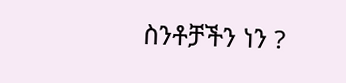ስንቶቻችን ነን ?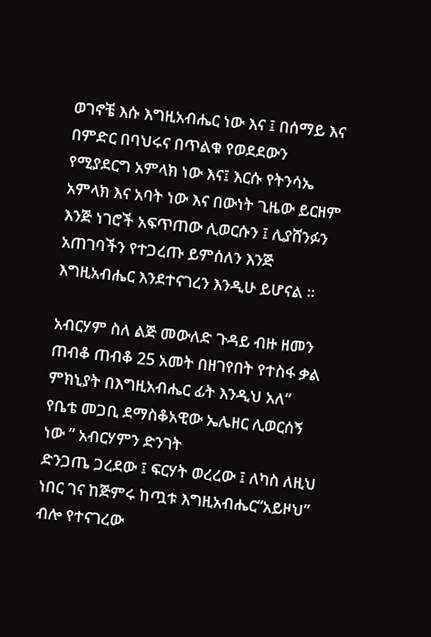ወገኖቼ እሱ እግዚአብሔር ነው እና ፤ በሰማይ እና በምድር በባህሩና በጥልቁ የወደደውን የሚያደርግ አምላክ ነው እና፤ እርሱ የትንሳኤ አምላክ እና አባት ነው እና በውነት ጊዜው ይርዘም እንጅ ነገሮች አፍጥጠው ሊወርሱን ፤ ሊያሸንፉን አጠገባችን የተጋረጡ ይምሰለን እንጅ እግዚአብሔር እንደተናገረን እንዲሁ ይሆናል ፡፡

አብርሃም ስለ ልጅ መውለድ ጉዳይ ብዙ ዘመን ጠብቆ ጠብቆ 25 አመት በዘገየበት የተስፋ ቃል ምክኒያት በእግዚአብሔር ፊት እንዲህ አለ“ የቤቴ መጋቢ ደማስቆአዊው ኤሌዘር ሊወርሰኝ ነው ” አብርሃምን ድንገት
ድንጋጤ ጋረደው ፤ ፍርሃት ወረረው ፤ ለካስ ለዚህ ነበር ገና ከጅምሩ ከጧቱ እግዚአብሔር“አይዞህ” ብሎ የተናገረው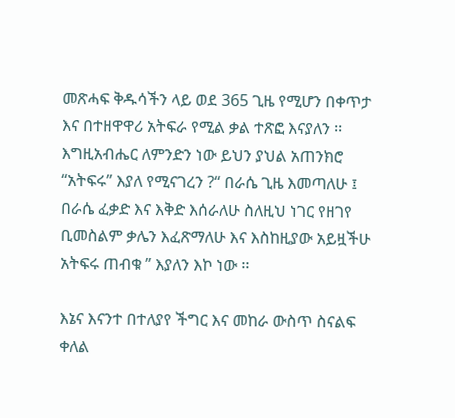መጽሓፍ ቅዱሳችን ላይ ወደ 365 ጊዜ የሚሆን በቀጥታ እና በተዘዋዋሪ አትፍራ የሚል ቃል ተጽፎ እናያለን ፡፡
እግዚአብሔር ለምንድን ነው ይህን ያህል አጠንክሮ “አትፍሩ” እያለ የሚናገረን ?“ በራሴ ጊዜ እመጣለሁ ፤ በራሴ ፈቃድ እና እቅድ እሰራለሁ ስለዚህ ነገር የዘገየ ቢመስልም ቃሌን እፈጽማለሁ እና እስከዚያው አይዟችሁ አትፍሩ ጠብቁ ” እያለን እኮ ነው ፡፡

እኔና እናንተ በተለያየ ችግር እና መከራ ውስጥ ስናልፍ ቀለል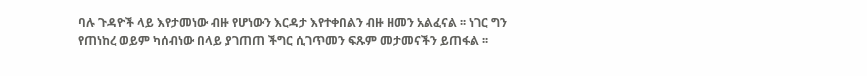ባሉ ጉዳዮች ላይ እየታመነው ብዙ የሆነውን እርዳታ እየተቀበልን ብዙ ዘመን አልፈናል ፡፡ ነገር ግን የጠነከረ ወይም ካሰብነው በላይ ያገጠጠ ችግር ሲገጥመን ፍጹም መታመናችን ይጠፋል ፡፡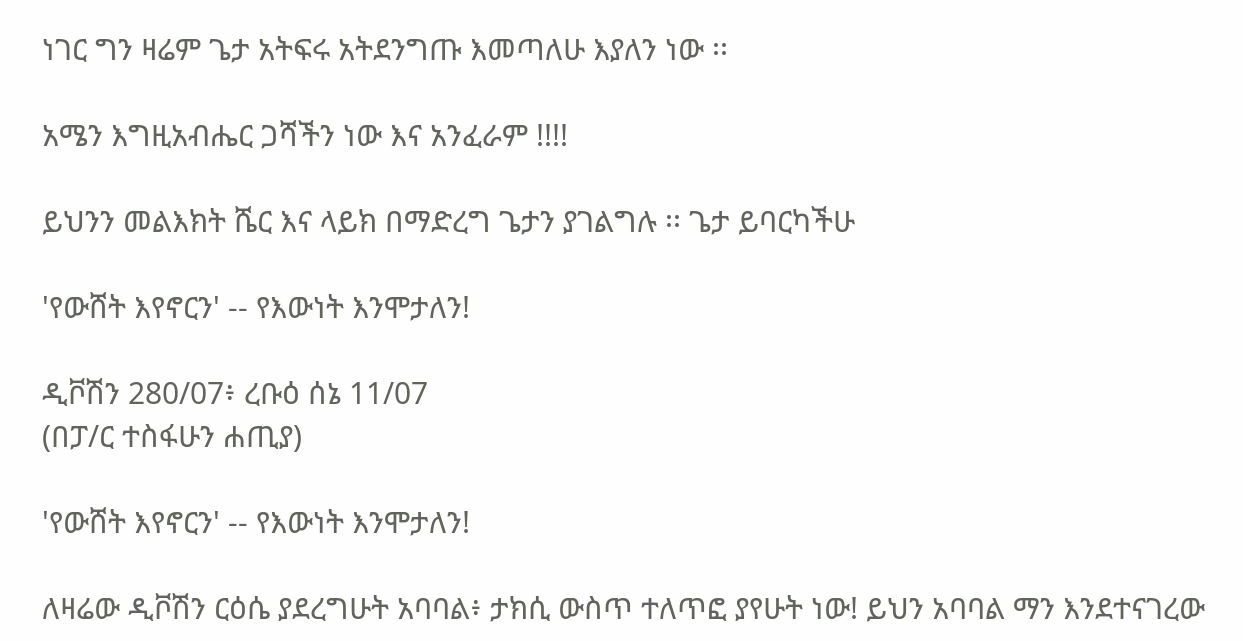ነገር ግን ዛሬም ጌታ አትፍሩ አትደንግጡ እመጣለሁ እያለን ነው ፡፡

አሜን እግዚአብሔር ጋሻችን ነው እና አንፈራም !!!!

ይህንን መልእክት ሼር እና ላይክ በማድረግ ጌታን ያገልግሉ ፡፡ ጌታ ይባርካችሁ

'የውሸት እየኖርን' -- የእውነት እንሞታለን!

ዲቮሽን 280/07፥ ረቡዕ ሰኔ 11/07
(በፓ/ር ተስፋሁን ሐጢያ)

'የውሸት እየኖርን' -- የእውነት እንሞታለን!

ለዛሬው ዲቮሽን ርዕሴ ያደረግሁት አባባል፥ ታክሲ ውስጥ ተለጥፎ ያየሁት ነው! ይህን አባባል ማን እንደተናገረው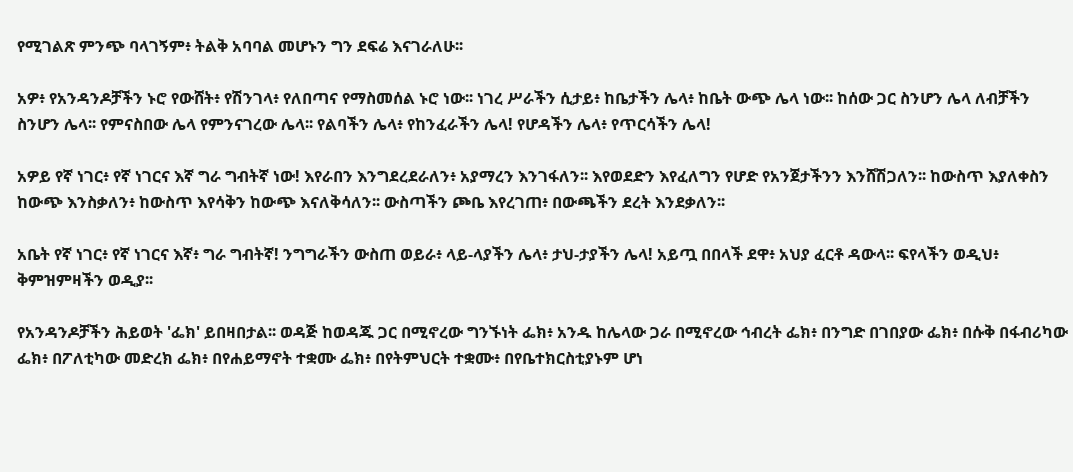የሚገልጽ ምንጭ ባላገኝም፥ ትልቅ አባባል መሆኑን ግን ደፍሬ እናገራለሁ፡፡

አዎ፥ የአንዳንዶቻችን ኑሮ የውሸት፥ የሽንገላ፥ የለበጣና የማስመሰል ኑሮ ነው፡፡ ነገረ ሥራችን ሲታይ፥ ከቤታችን ሌላ፥ ከቤት ውጭ ሌላ ነው፡፡ ከሰው ጋር ስንሆን ሌላ ለብቻችን ስንሆን ሌላ፡፡ የምናስበው ሌላ የምንናገረው ሌላ፡፡ የልባችን ሌላ፥ የከንፈራችን ሌላ! የሆዳችን ሌላ፥ የጥርሳችን ሌላ!

አዎይ የኛ ነገር፥ የኛ ነገርና እኛ ግራ ግብትኛ ነው! እየራበን እንግደረደራለን፥ አያማረን እንገፋለን፡፡ እየወደድን እየፈለግን የሆድ የአንጀታችንን እንሸሽጋለን፡፡ ከውስጥ እያለቀስን ከውጭ እንስቃለን፥ ከውስጥ እየሳቅን ከውጭ እናለቅሳለን፡፡ ውስጣችን ጮቤ እየረገጠ፥ በውጫችን ደረት እንደቃለን፡፡

አቤት የኛ ነገር፥ የኛ ነገርና እኛ፥ ግራ ግብትኛ! ንግግራችን ውስጠ ወይራ፥ ላይ-ላያችን ሌላ፥ ታህ-ታያችን ሌላ! አይጧ በበላች ደዋ፥ አህያ ፈርቶ ዳውላ፡፡ ፍየላችን ወዲህ፥ ቅምዝምዛችን ወዲያ፡፡

የአንዳንዶቻችን ሕይወት 'ፌክ' ይበዛበታል፡፡ ወዳጅ ከወዳጁ ጋር በሚኖረው ግንኙነት ፌክ፥ አንዱ ከሌላው ጋራ በሚኖረው ኅብረት ፌክ፥ በንግድ በገበያው ፌክ፥ በሱቅ በፋብሪካው ፌክ፥ በፖለቲካው መድረክ ፌክ፥ በየሐይማኖት ተቋሙ ፌክ፥ በየትምህርት ተቋሙ፥ በየቤተክርስቲያኑም ሆነ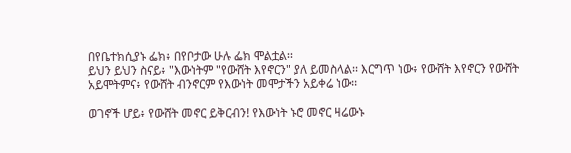በየቤተክሲያኑ ፌክ፥ በየቦታው ሁሉ ፌክ ሞልቷል፡፡
ይህን ይህን ስናይ፥ "እውነትም "የውሸት እየኖርን" ያለ ይመስላል፡፡ እርግጥ ነው፥ የውሸት እየኖርን የውሸት አይሞትምና፥ የውሸት ብንኖርም የእውነት መሞታችን አይቀሬ ነው፡፡

ወገኖች ሆይ፥ የውሸት መኖር ይቅርብን! የእውነት ኑሮ መኖር ዛሬውኑ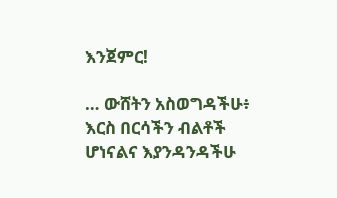እንጀምር!

… ውሸትን አስወግዳችሁ፥ እርስ በርሳችን ብልቶች ሆነናልና እያንዳንዳችሁ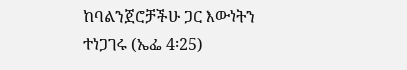ከባልንጀሮቻችሁ ጋር እውነትን ተነጋገሩ (ኤፌ 4፡25)